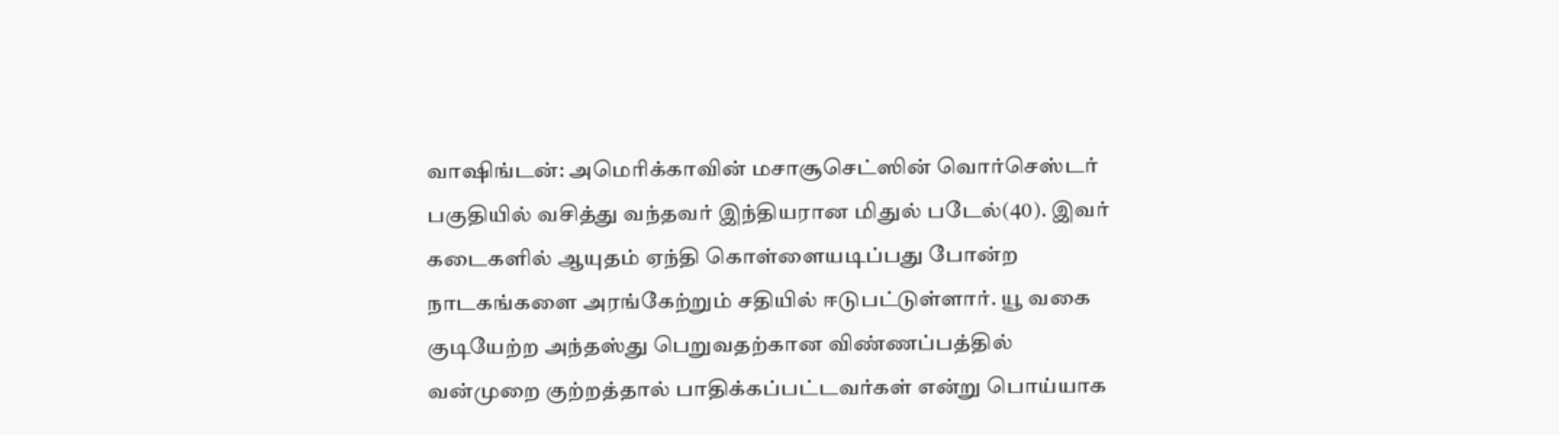வாஷிங்டன்: அமெரிக்காவின் மசாசூசெட்ஸின் வொர்செஸ்டர் பகுதியில் வசித்து வந்தவர் இந்தியரான மிதுல் படேல்(40). இவர் கடைகளில் ஆயுதம் ஏந்தி கொள்ளையடிப்பது போன்ற நாடகங்களை அரங்கேற்றும் சதியில் ஈடுபட்டுள்ளார். யூ வகை குடியேற்ற அந்தஸ்து பெறுவதற்கான விண்ணப்பத்தில் வன்முறை குற்றத்தால் பாதிக்கப்பட்டவர்கள் என்று பொய்யாக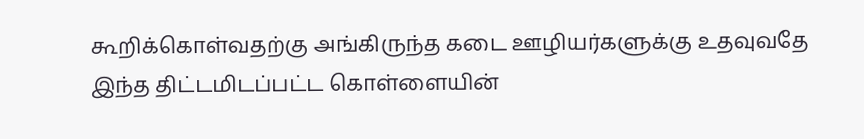கூறிக்கொள்வதற்கு அங்கிருந்த கடை ஊழியர்களுக்கு உதவுவதே இந்த திட்டமிடப்பட்ட கொள்ளையின்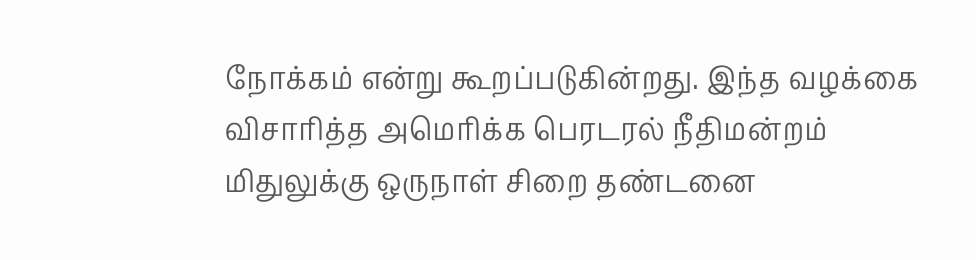நோக்கம் என்று கூறப்படுகின்றது. இந்த வழக்கை விசாரித்த அமெரிக்க பெரடரல் நீதிமன்றம் மிதுலுக்கு ஒருநாள் சிறை தண்டனை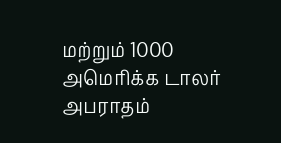மற்றும் 1000 அமெரிக்க டாலர் அபராதம்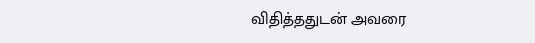விதித்ததுடன் அவரை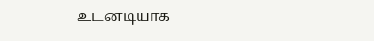உடனடியாக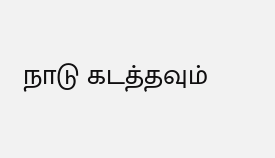நாடு கடத்தவும்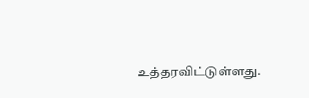உத்தரவிட்டுள்ளது.